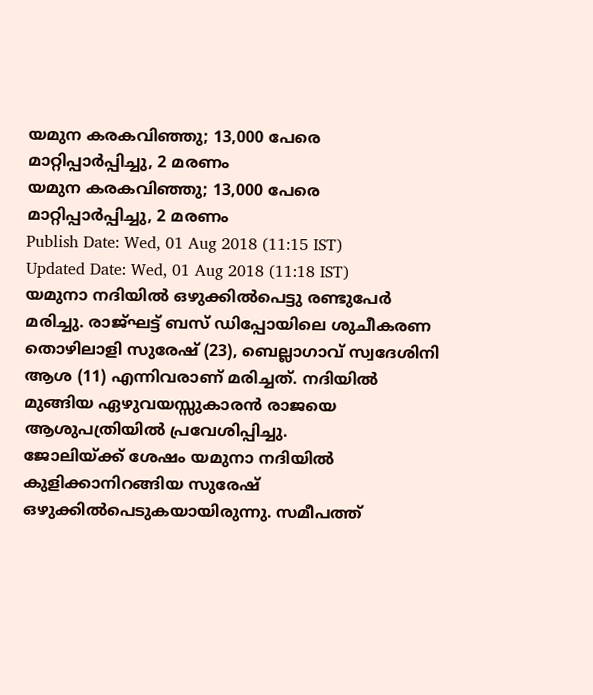യമുന കരകവിഞ്ഞു; 13,000 പേരെ മാറ്റിപ്പാർപ്പിച്ചു, 2 മരണം
യമുന കരകവിഞ്ഞു; 13,000 പേരെ മാറ്റിപ്പാർപ്പിച്ചു, 2 മരണം
Publish Date: Wed, 01 Aug 2018 (11:15 IST)
Updated Date: Wed, 01 Aug 2018 (11:18 IST)
യമുനാ നദിയിൽ ഒഴുക്കിൽപെട്ടു രണ്ടുപേർ മരിച്ചു. രാജ്ഘട്ട് ബസ് ഡിപ്പോയിലെ ശുചീകരണ തൊഴിലാളി സുരേഷ് (23), ബെല്ലാഗാവ് സ്വദേശിനി ആശ (11) എന്നിവരാണ് മരിച്ചത്. നദിയിൽ മുങ്ങിയ ഏഴുവയസ്സുകാരൻ രാജയെ ആശുപത്രിയിൽ പ്രവേശിപ്പിച്ചു.
ജോലിയ്ക്ക് ശേഷം യമുനാ നദിയിൽ കുളിക്കാനിറങ്ങിയ സുരേഷ് ഒഴുക്കിൽപെടുകയായിരുന്നു. സമീപത്ത്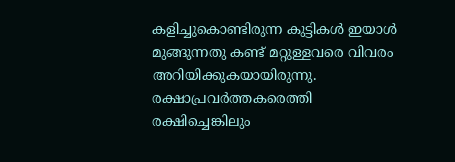കളിച്ചുകൊണ്ടിരുന്ന കുട്ടികൾ ഇയാൾ മുങ്ങുന്നതു കണ്ട് മറ്റുള്ളവരെ വിവരം അറിയിക്കുകയായിരുന്നു. രക്ഷാപ്രവർത്തകരെത്തി രക്ഷിച്ചെങ്കിലും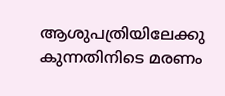ആശുപത്രിയിലേക്കു കുന്നതിനിടെ മരണം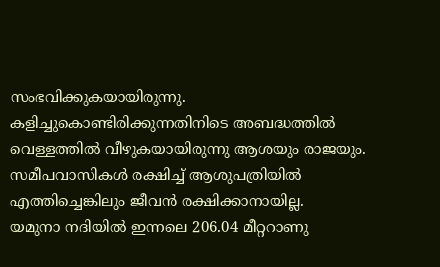സംഭവിക്കുകയായിരുന്നു.
കളിച്ചുകൊണ്ടിരിക്കുന്നതിനിടെ അബദ്ധത്തിൽ വെള്ളത്തിൽ വീഴുകയായിരുന്നു ആശയും രാജയും. സമീപവാസികൾ രക്ഷിച്ച് ആശുപത്രിയിൽ എത്തിച്ചെങ്കിലും ജീവൻ രക്ഷിക്കാനായില്ല.
യമുനാ നദിയിൽ ഇന്നലെ 206.04 മീറ്ററാണു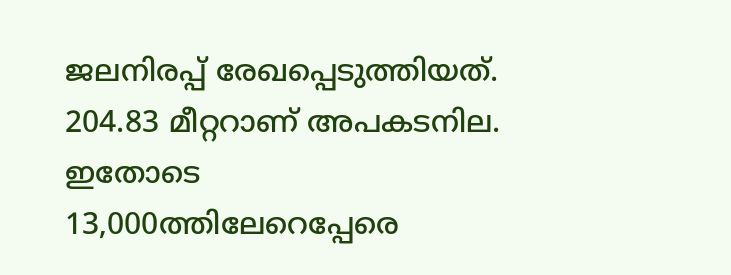ജലനിരപ്പ് രേഖപ്പെടുത്തിയത്. 204.83 മീറ്ററാണ് അപകടനില. ഇതോടെ 13,000ത്തിലേറെപ്പേരെ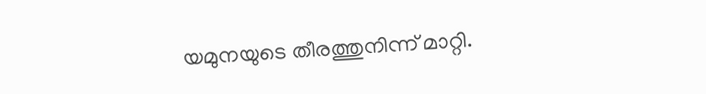യമുനയുടെ തീരത്തുനിന്ന് മാറ്റി.